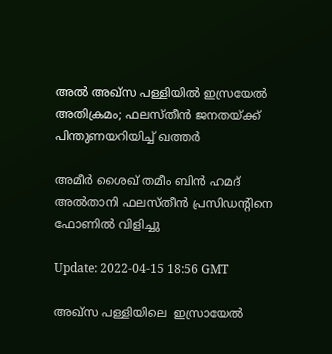അൽ അഖ്സ പള്ളിയിൽ ഇസ്രയേൽ അതിക്രമം; ഫലസ്തീന്‍ ജനതയ്ക്ക് പിന്തുണയറിയിച്ച് ഖത്തര്‍

അമീര്‍ ശൈഖ് തമീം ബിന്‍ ഹമദ് അല്‍താനി ഫലസ്തീന്‍ പ്രസിഡന്‍റിനെ ഫോണില്‍ വിളിച്ചു

Update: 2022-04-15 18:56 GMT

അഖ്‍സ പള്ളിയിലെ  ഇസ്രായേല്‍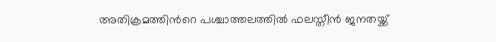അതിക്രമത്തിന്‍റെ പശ്ചാത്തലത്തില്‍ ഫലസ്തീന്‍ ജനതയ്ക്ക്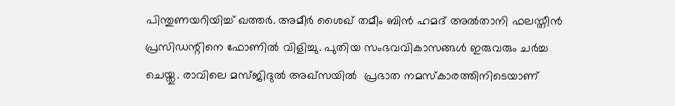പിന്തുണയറിയിച്ച് ഖത്തര്‍. അമീര്‍ ശൈഖ് തമീം ബിന്‍ ഹമദ് അല്‍താനി ഫലസ്തീന്‍ പ്രസിഡന്റിനെ ഫോണില്‍ വിളിച്ചു. പുതിയ സംഭവവികാസങ്ങള്‍ ഇരുവരും ചര്‍ച്ച ചെയ്തു. രാവിലെ മസ്ജിദുല്‍ അഖ്‍സയില്‍  പ്രഭാത നമസ്കാരത്തിനിടെയാണ്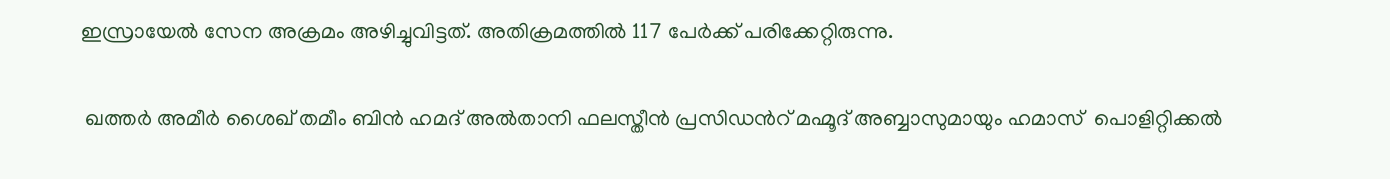ഇസ്രായേല്‍ സേന അക്രമം അഴിച്ചുവിട്ടത്. അതിക്രമത്തില്‍ 117 പേര്‍ക്ക് പരിക്കേറ്റിരുന്നു.

 ഖത്തര്‍ അമീര്‍ ശൈഖ് തമീം ബിന്‍ ഹമദ് അല്‍താനി ഫലസ്തീന്‍ പ്രസിഡന്‍റ് മഹ്മൂദ് അബ്ബാസുമായും ഹമാസ്  പൊളിറ്റിക്കല്‍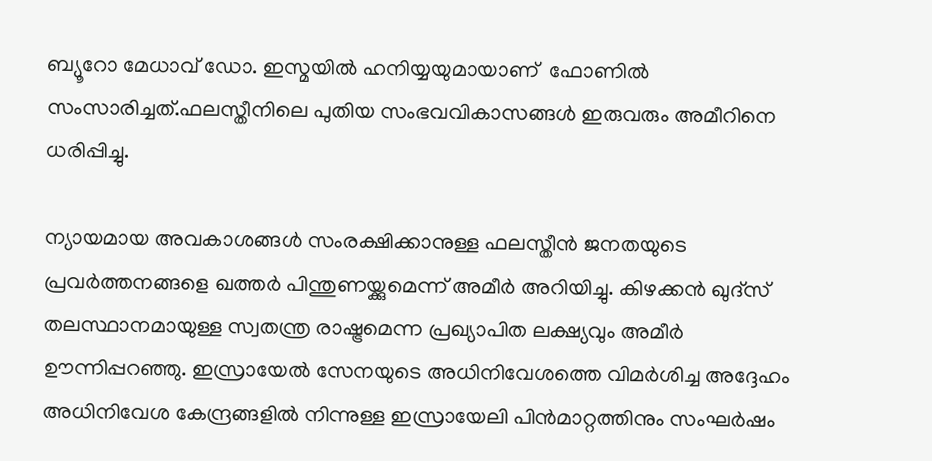ബ്യൂറോ മേധാവ് ഡോ. ഇസ്മയില്‍ ഹനിയ്യയുമായാണ്  ഫോണില്‍ സംസാരിച്ചത്.ഫലസ്തീനിലെ പുതിയ സംഭവവികാസങ്ങള്‍ ഇരുവരും അമീറിനെ ധരിപ്പിച്ചു.

ന്യായമായ അവകാശങ്ങള്‍ സംരക്ഷിക്കാനുള്ള ഫലസ്തീന്‍ ജനതയുടെ പ്രവര്‍ത്തനങ്ങളെ ഖത്തര്‍ പിന്തുണയ്ക്കുമെന്ന് അമീര്‍ അറിയിച്ചു. കിഴക്കന്‍ ഖുദ്സ് തലസ്ഥാനമായുള്ള സ്വതന്ത്ര രാഷ്ട്രമെന്ന പ്രഖ്യാപിത ലക്ഷ്യവും അമീര്‍ ഊന്നിപ്പറഞ്ഞു. ഇസ്രായേല്‍ സേനയുടെ അധിനിവേശത്തെ വിമര്‍ശിച്ച അദ്ദേഹം അധിനിവേശ കേന്ദ്രങ്ങളില്‍ നിന്നുള്ള ഇസ്രായേലി ‌പിന്‍മാറ്റത്തിനും സംഘര്‍ഷം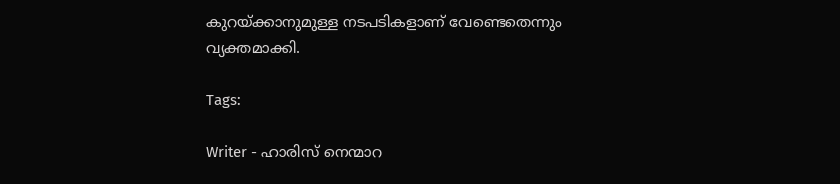കുറയ്ക്കാനുമുള്ള നടപടികളാണ് വേണ്ടെതെന്നും  വ്യക്തമാക്കി.

Tags:

Writer - ഹാരിസ് നെന്മാറ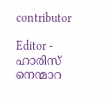contributor

Editor - ഹാരിസ് നെന്മാറ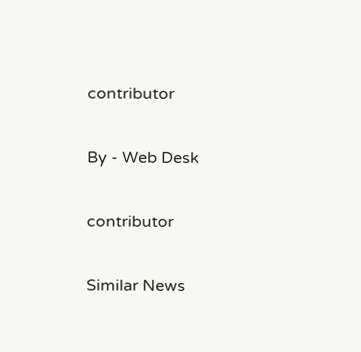contributor

By - Web Desk

contributor

Similar News